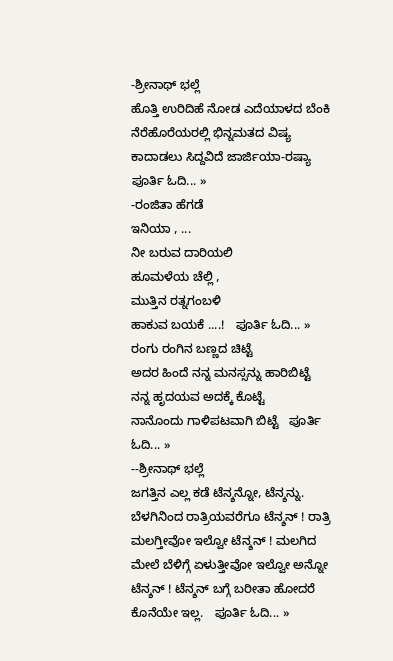-ಶ್ರೀನಾಥ್ ಭಲ್ಲೆ
ಹೊತ್ತಿ ಉರಿದಿಹೆ ನೋಡ ಎದೆಯಾಳದ ಬೆಂಕಿ
ನೆರೆಹೊರೆಯರಲ್ಲಿ ಭಿನ್ನಮತದ ವಿಷ್ಯ
ಕಾದಾಡಲು ಸಿದ್ದವಿದೆ ಜಾರ್ಜಿಯಾ-ರಷ್ಯಾ   ಪೂರ್ತಿ ಓದಿ... »
-ರಂಜಿತಾ ಹೆಗಡೆ
ಇನಿಯಾ , ...
ನೀ ಬರುವ ದಾರಿಯಲಿ
ಹೂಮಳೆಯ ಚೆಲ್ಲಿ ,
ಮುತ್ತಿನ ರತ್ನಗಂಬಳಿ
ಹಾಕುವ ಬಯಕೆ ....!   ಪೂರ್ತಿ ಓದಿ... »
ರಂಗು ರಂಗಿನ ಬಣ್ಣದ ಚಿಟ್ಟೆ
ಅದರ ಹಿಂದೆ ನನ್ನ ಮನಸ್ಸನ್ನು ಹಾರಿಬಿಟ್ಟೆ
ನನ್ನ ಹೃದಯವ ಅದಕ್ಕೆ ಕೊಟ್ಟೆ
ನಾನೊಂದು ಗಾಳಿಪಟವಾಗಿ ಬಿಟ್ಟೆ   ಪೂರ್ತಿ ಓದಿ... »
--ಶ್ರೀನಾಥ್ ಭಲ್ಲೆ
ಜಗತ್ತಿನ ಎಲ್ಲ ಕಡೆ ಟೆನ್ಶನ್ನೋ, ಟೆನ್ಶನ್ನು. ಬೆಳಗಿನಿಂದ ರಾತ್ರಿಯವರೆಗೂ ಟೆನ್ಶನ್ ! ರಾತ್ರಿ ಮಲಗ್ತೀವೋ ಇಲ್ವೋ ಟೆನ್ಶನ್ ! ಮಲಗಿದ ಮೇಲೆ ಬೆಳಿಗ್ಗೆ ಏಳುತ್ತೀವೋ ಇಲ್ವೋ ಅನ್ನೋ ಟೆನ್ಶನ್ ! ಟೆನ್ಶನ್ ಬಗ್ಗೆ ಬರೀತಾ ಹೋದರೆ ಕೊನೆಯೇ ಇಲ್ಲ.   ಪೂರ್ತಿ ಓದಿ... »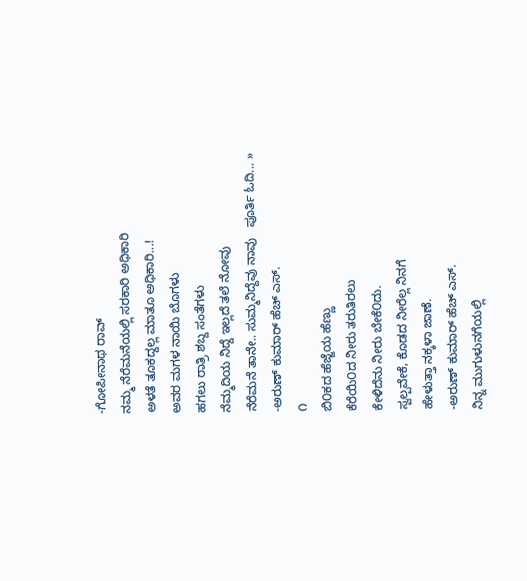-ಗೋಪೀನಾಥ ರಾವ್
ನಮ್ಮ ನೆರೆಮನೆಯಲ್ಲಿ ಸರಕಾರಿ ಅಧಿಕಾರಿ
ಅಳತೆ ತೂಕದ್ದಲ್ಲ ಮಾತೂ ಅಧಿಕಾರಿ...!
ಅವರ ಮಗಳ ನಾಯಿ ಬೊಗಳು
ಹಗಲು ರಾತ್ರಿ ಶಬ್ದ ಸಂತೆಗಳು
ನೆಮ್ಮದಿಯ ನಿದ್ದೆ ಇಲ್ಲದೆ ತಲೆ ನೋವು
ನೆರೆಮನೆ ತಾನೇ.. ಸುಮ್ಮನಿದ್ದೆವು ನಾವು   ಪೂರ್ತಿ ಓದಿ... »
-ಅರುಣ್ ಕುಮಾರ್ ಹೆಚ್ ಎಸ್.
೧
ಬಿ೦ಕದ ಹೆಜ್ಜೆಯ ಹೆಣ್ಣು
ಕೆರೆಯಿ೦ದ ನೀರು ತರುತಿರಲು
ಕೇಳಿದೆನು ನೀರು ಬೇಕೆ೦ದು.
ಸ್ವಲ್ಪವೇಕೆ, ಕೊಡದ ನೀರೆಲ್ಲ ನಿನಗೆ
ಹೇಳುತ್ತಾ ನಕ್ಕಳಾ ಜಾಣೆ.
-ಅರುಣ್ ಕುಮಾರ್ ಹೆಚ್ ಎಸ್.
ನಿನ್ನ ಮುಗುಳುನಗೆಯಲ್ಲಿ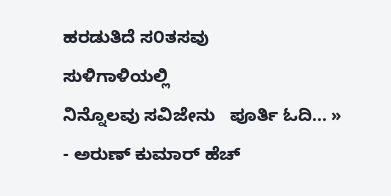ಹರಡುತಿದೆ ಸ೦ತಸವು
ಸುಳಿಗಾಳಿಯಲ್ಲಿ
ನಿನ್ನೊಲವು ಸವಿಜೇನು   ಪೂರ್ತಿ ಓದಿ... »
- ಅರುಣ್ ಕುಮಾರ್ ಹೆಚ್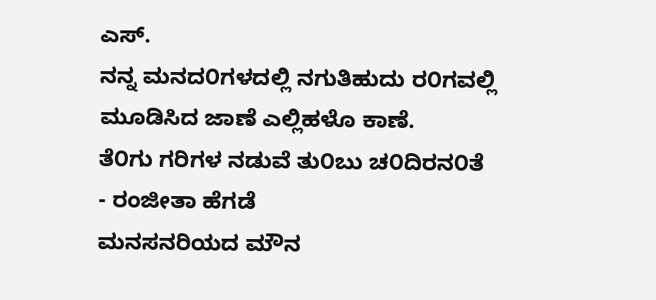ಎಸ್.
ನನ್ನ ಮನದ೦ಗಳದಲ್ಲಿ ನಗುತಿಹುದು ರ೦ಗವಲ್ಲಿ
ಮೂಡಿಸಿದ ಜಾಣೆ ಎಲ್ಲಿಹಳೊ ಕಾಣೆ.
ತೆ೦ಗು ಗರಿಗಳ ನಡುವೆ ತು೦ಬು ಚ೦ದಿರನ೦ತೆ
- ರಂಜೀತಾ ಹೆಗಡೆ
ಮನಸನರಿಯದ ಮೌನ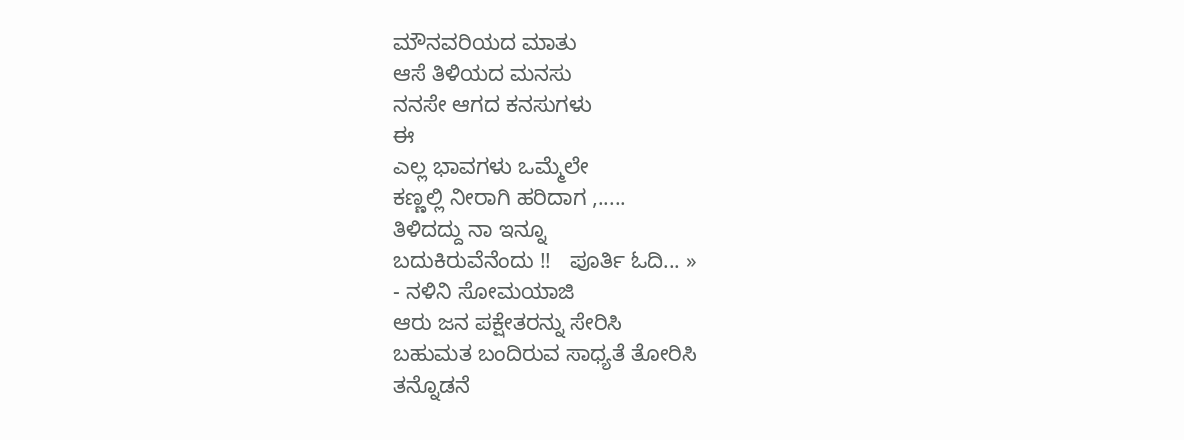ಮೌನವರಿಯದ ಮಾತು
ಆಸೆ ತಿಳಿಯದ ಮನಸು
ನನಸೇ ಆಗದ ಕನಸುಗಳು
ಈ
ಎಲ್ಲ ಭಾವಗಳು ಒಮ್ಮೆಲೇ
ಕಣ್ಣಲ್ಲಿ ನೀರಾಗಿ ಹರಿದಾಗ ,.....
ತಿಳಿದದ್ದು ನಾ ಇನ್ನೂ
ಬದುಕಿರುವೆನೆಂದು !!   ಪೂರ್ತಿ ಓದಿ... »
- ನಳಿನಿ ಸೋಮಯಾಜಿ
ಆರು ಜನ ಪಕ್ಷೇತರನ್ನು ಸೇರಿಸಿ
ಬಹುಮತ ಬಂದಿರುವ ಸಾಧ್ಯತೆ ತೋರಿಸಿ
ತನ್ನೊಡನೆ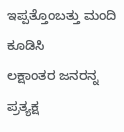ಇಪ್ಪತ್ತೊಂಬತ್ತು ಮಂದಿ ಕೂಡಿಸಿ
ಲಕ್ಷಾಂತರ ಜನರನ್ನ ಪ್ರತ್ಯಕ್ಷ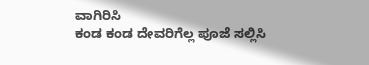ವಾಗಿರಿಸಿ
ಕಂಡ ಕಂಡ ದೇವರಿಗೆಲ್ಲ ಪೂಜೆ ಸಲ್ಲಿಸಿ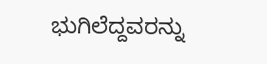ಭುಗಿಲೆದ್ದವರನ್ನು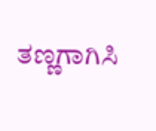ತಣ್ಣಗಾಗಿಸಿ